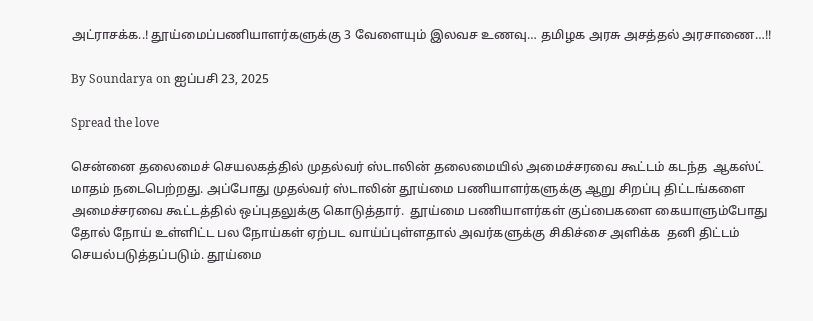அட்ராசக்க..! தூய்மைப்பணியாளர்களுக்கு 3 வேளையும் இலவச உணவு… தமிழக அரசு அசத்தல் அரசாணை…!!

By Soundarya on ஐப்பசி 23, 2025

Spread the love

சென்னை தலைமைச் செயலகத்தில் முதல்வர் ஸ்டாலின் தலைமையில் அமைச்சரவை கூட்டம் கடந்த  ஆகஸ்ட் மாதம் நடைபெற்றது. அப்போது முதல்வர் ஸ்டாலின் தூய்மை பணியாளர்களுக்கு ஆறு சிறப்பு திட்டங்களை அமைச்சரவை கூட்டத்தில் ஒப்புதலுக்கு கொடுத்தார்.  தூய்மை பணியாளர்கள் குப்பைகளை கையாளும்போது தோல் நோய் உள்ளிட்ட பல நோய்கள் ஏற்பட வாய்ப்புள்ளதால் அவர்களுக்கு சிகிச்சை அளிக்க  தனி திட்டம் செயல்படுத்தப்படும். தூய்மை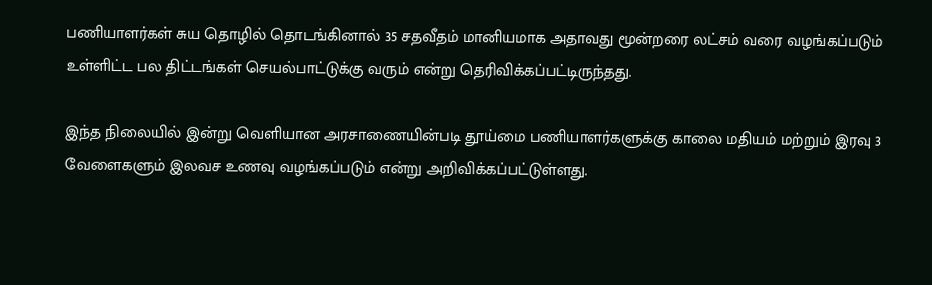பணியாளர்கள் சுய தொழில் தொடங்கினால் 35 சதவீதம் மானியமாக அதாவது மூன்றரை லட்சம் வரை வழங்கப்படும் உள்ளிட்ட பல திட்டங்கள் செயல்பாட்டுக்கு வரும் என்று தெரிவிக்கப்பட்டிருந்தது.

இந்த நிலையில் இன்று வெளியான அரசாணையின்படி தூய்மை பணியாளர்களுக்கு காலை மதியம் மற்றும் இரவு 3 வேளைகளும் இலவச உணவு வழங்கப்படும் என்று அறிவிக்கப்பட்டுள்ளது.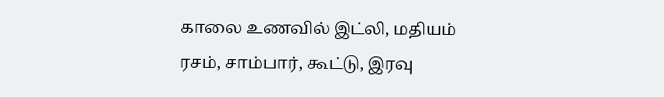காலை உணவில் இட்லி, மதியம் ரசம், சாம்பார், கூட்டு, இரவு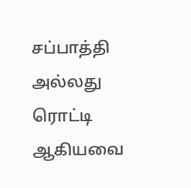சப்பாத்தி அல்லது ரொட்டி ஆகியவை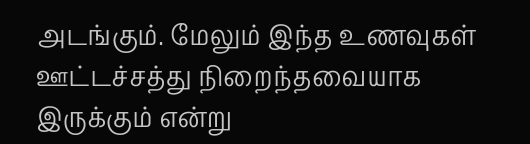அடங்கும். மேலும் இந்த உணவுகள் ஊட்டச்சத்து நிறைந்தவையாக இருக்கும் என்று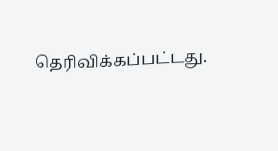தெரிவிக்கப்பட்டது.